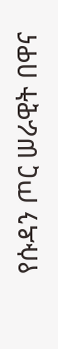የሱዳን ጦር ሠራዊት በዋና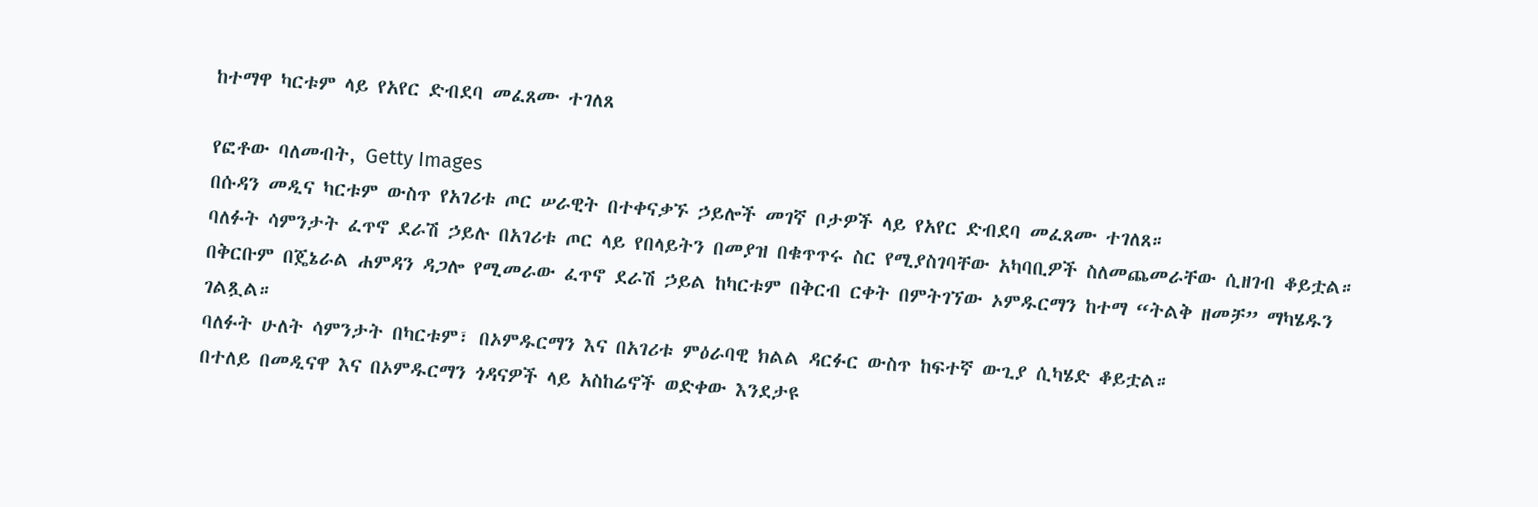ከተማዋ ካርቱም ላይ የአየር ድብደባ መፈጸሙ ተገለጸ

የፎቶው ባለመብት, Getty Images
በሱዳን መዲና ካርቱም ውስጥ የአገሪቱ ጦር ሠራዊት በተቀናቃኙ ኃይሎች መገኛ ቦታዎች ላይ የአየር ድብደባ መፈጸሙ ተገለጸ።
ባለፉት ሳምንታት ፈጥኖ ደራሽ ኃይሉ በአገሪቱ ጦር ላይ የበላይትን በመያዝ በቁጥጥሩ ስር የሚያስገባቸው አካባቢዎች ስለመጨመራቸው ሲዘገብ ቆይቷል።
በቅርቡም በጄኔራል ሐምዳን ዳጋሎ የሚመራው ፈጥኖ ደራሽ ኃይል ከካርቱም በቅርብ ርቀት በምትገኘው ኦምዱርማን ከተማ “ትልቅ ዘመቻ” ማካሄዱን ገልጿል።
ባለፉት ሁለት ሳምንታት በካርቱም፣ በኦምዱርማን እና በአገሪቱ ምዕራባዊ ክልል ዳርፉር ውስጥ ከፍተኛ ውጊያ ሲካሄድ ቆይቷል።
በተለይ በመዲናዋ እና በኦምዱርማን ጎዳናዎች ላይ አስከሬኖች ወድቀው እንደታዩ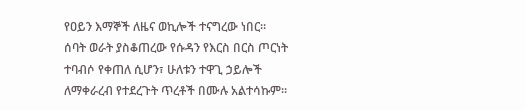የዐይን እማኞች ለዜና ወኪሎች ተናግረው ነበር።
ሰባት ወራት ያስቆጠረው የሱዳን የእርስ በርስ ጦርነት ተባብሶ የቀጠለ ሲሆን፣ ሁለቱን ተዋጊ ኃይሎች ለማቀራረብ የተደረጉት ጥረቶች በሙሉ አልተሳኩም።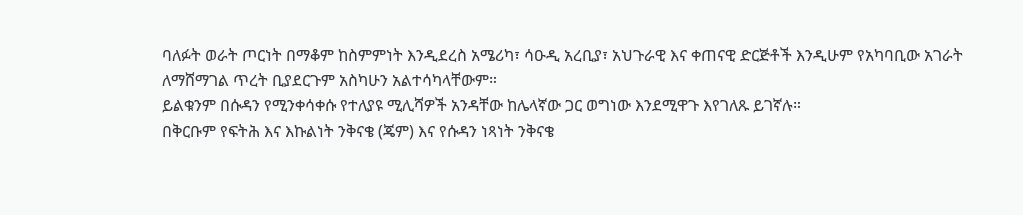ባለፉት ወራት ጦርነት በማቆም ከስምምነት እንዲደረስ አሜሪካ፣ ሳዑዲ አረቢያ፣ አህጉራዊ እና ቀጠናዊ ድርጅቶች እንዲሁም የአካባቢው አገራት ለማሸማገል ጥረት ቢያደርጉም አስካሁን አልተሳካላቸውም።
ይልቁንም በሱዳን የሚንቀሳቀሱ የተለያዩ ሚሊሻዎች አንዳቸው ከሌላኛው ጋር ወግነው እንደሚዋጉ እየገለጹ ይገኛሉ።
በቅርቡም የፍትሕ እና እኩልነት ንቅናቄ (ጄም) እና የሱዳን ነጻነት ንቅናቄ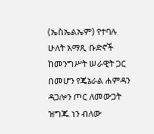(ኤስኤልኤም) የተባሉ ሁለት አማጺ ቡድኖች ከመንግሥት ሠራዊት ጋር በመሆን የጄኔራል ሐምዳን ዳጋሎን ጦር ለመውጋት ዝግጁ ነን ብለው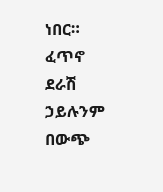ነበር።
ፈጥኖ ደራሽ ኃይሉንም በውጭ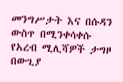መንግሥታት እና በሱዳን ውስጥ በሚንቀሳቀሱ የአረብ ሚሊሻዎች ታግዞ በውጊያ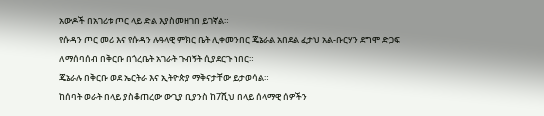አውዶች በአገሪቱ ጦር ላይ ድል እያስመዘገበ ይገኛል።
የሱዳን ጦር መሪ እና የሱዳን ሉዓላዊ ምክር ቤት ሊቀመንበር ጄኔራል አበደል ፈታህ አል-ቡርሃን ደግሞ ድጋፍ ለማሰባሰብ በቅርቡ በጎረቤት አገራት ጉብኝት ሲያደርጉ ነበር።
ጄኔራሉ በቅርቡ ወደ ኤርትራ እና ኢትዮጵያ ማቅናታቸው ይታወሳል።
ከሰባት ወራት በላይ ያስቆጠረው ውጊያ ቢያንስ ከ7ሺህ በላይ ሰላማዊ ሰዎችን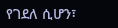የገደለ ሲሆን፣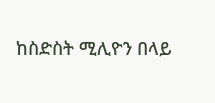ከስድስት ሚሊዮን በላይ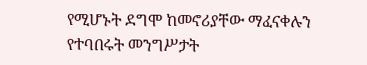የሚሆኑት ደግሞ ከመኖሪያቸው ማፈናቀሉን የተባበሩት መንግሥታት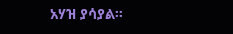አሃዝ ያሳያል።